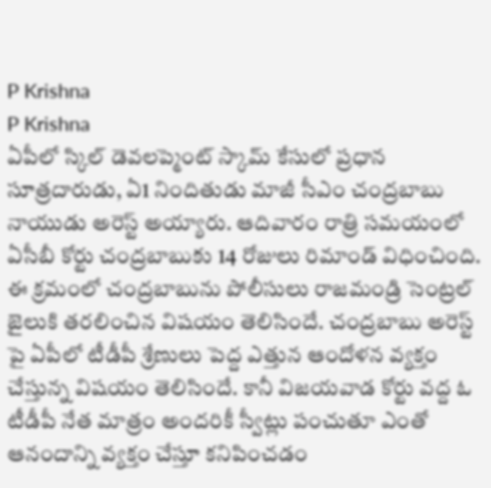P Krishna
P Krishna
ఏపీలో స్కిల్ డెవలప్మెంట్ స్కామ్ కేసులో ప్రధాన సూత్రదారుడు, ఏ1 నిందితుడు మాజీ సీఎం చంద్రబాబు నాయుడు అరెస్ట్ అయ్యారు. ఆదివారం రాత్రి సమయంలో ఏసీబీ కోర్టు చంద్రబాబుకు 14 రోజులు రిమాండ్ విధించింది. ఈ క్రమంలో చంద్రబాబును పోలీసులు రాజమండ్రి సెంట్రల్ జైలుకి తరలించిన విషయం తెలిసిందే. చంద్రబాబు అరెస్ట్ పై ఏపీలో టీడీపీ శ్రేణులు పెద్ద ఎత్తున ఆందోళన వ్యక్తం చేస్తున్న విషయం తెలిసిందే. కానీ విజయవాడ కోర్టు వద్ద ఓ టీడీపీ నేత మాత్రం అందరికీ స్వీట్లు పంచుతూ ఎంతో ఆనందాన్ని వ్యక్తం చేస్తూ కనిపించడం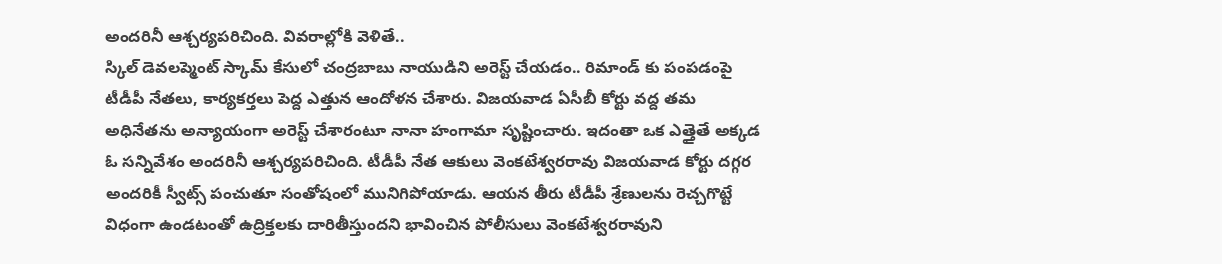అందరినీ ఆశ్చర్యపరిచింది. వివరాల్లోకి వెళితే..
స్కిల్ డెవలప్మెంట్ స్కామ్ కేసులో చంద్రబాబు నాయుడిని అరెస్ట్ చేయడం.. రిమాండ్ కు పంపడంపై టీడీపీ నేతలు, కార్యకర్తలు పెద్ద ఎత్తున ఆందోళన చేశారు. విజయవాడ ఏసీబీ కోర్టు వద్ద తమ అధినేతను అన్యాయంగా అరెస్ట్ చేశారంటూ నానా హంగామా సృష్టించారు. ఇదంతా ఒక ఎత్తైతే అక్కడ ఓ సన్నివేశం అందరినీ ఆశ్చర్యపరిచింది. టీడీపీ నేత ఆకులు వెంకటేశ్వరరావు విజయవాడ కోర్టు దగ్గర అందరికీ స్వీట్స్ పంచుతూ సంతోషంలో మునిగిపోయాడు. ఆయన తీరు టీడీపీ శ్రేణులను రెచ్చగొట్టే విధంగా ఉండటంతో ఉద్రిక్తలకు దారితీస్తుందని భావించిన పోలీసులు వెంకటేశ్వరరావుని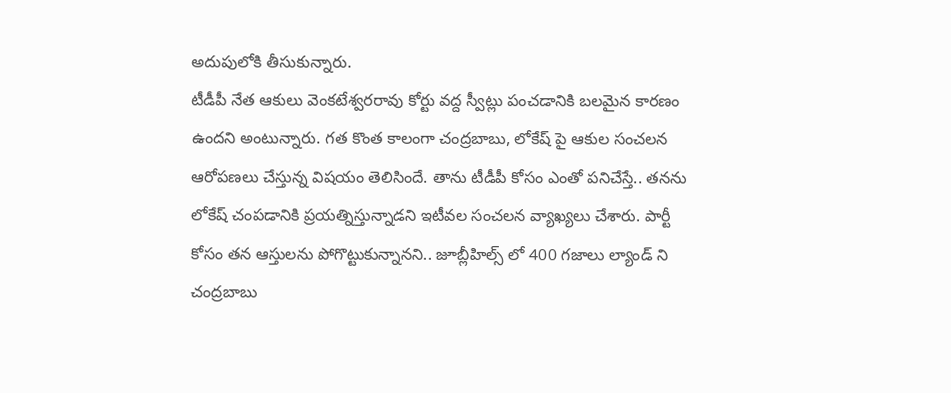అదుపులోకి తీసుకున్నారు.
టీడీపీ నేత ఆకులు వెంకటేశ్వరరావు కోర్టు వద్ద స్వీట్లు పంచడానికి బలమైన కారణం ఉందని అంటున్నారు. గత కొంత కాలంగా చంద్రబాబు, లోకేష్ పై ఆకుల సంచలన ఆరోపణలు చేస్తున్న విషయం తెలిసిందే. తాను టీడీపీ కోసం ఎంతో పనిచేస్తే.. తనను లోకేష్ చంపడానికి ప్రయత్నిస్తున్నాడని ఇటీవల సంచలన వ్యాఖ్యలు చేశారు. పార్టీ కోసం తన ఆస్తులను పోగొట్టుకున్నానని.. జూబ్లీహిల్స్ లో 400 గజాలు ల్యాండ్ ని చంద్రబాబు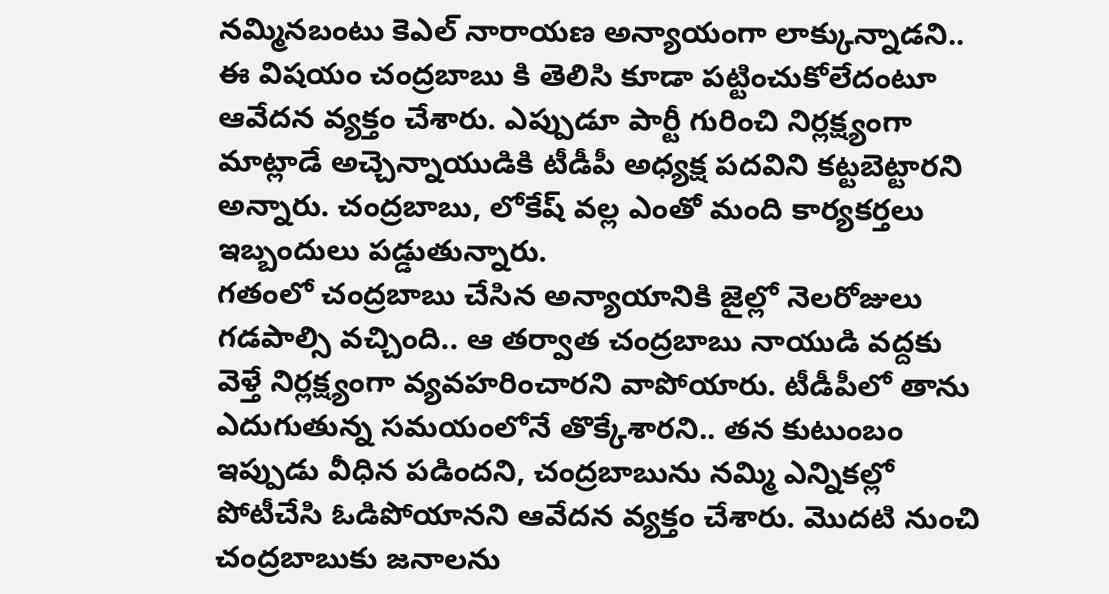నమ్మినబంటు కెఎల్ నారాయణ అన్యాయంగా లాక్కున్నాడని.. ఈ విషయం చంద్రబాబు కి తెలిసి కూడా పట్టించుకోలేదంటూ ఆవేదన వ్యక్తం చేశారు. ఎప్పుడూ పార్టీ గురించి నిర్లక్ష్యంగా మాట్లాడే అచ్చెన్నాయుడికి టీడీపీ అధ్యక్ష పదవిని కట్టబెట్టారని అన్నారు. చంద్రబాబు, లోకేష్ వల్ల ఎంతో మంది కార్యకర్తలు ఇబ్బందులు పడ్డుతున్నారు.
గతంలో చంద్రబాబు చేసిన అన్యాయానికి జైల్లో నెలరోజులు గడపాల్సి వచ్చింది.. ఆ తర్వాత చంద్రబాబు నాయుడి వద్దకు వెళ్తే నిర్లక్ష్యంగా వ్యవహరించారని వాపోయారు. టీడీపీలో తాను ఎదుగుతున్న సమయంలోనే తొక్కేశారని.. తన కుటుంబం ఇప్పుడు వీధిన పడిందని, చంద్రబాబును నమ్మి ఎన్నికల్లో పోటీచేసి ఓడిపోయానని ఆవేదన వ్యక్తం చేశారు. మొదటి నుంచి చంద్రబాబుకు జనాలను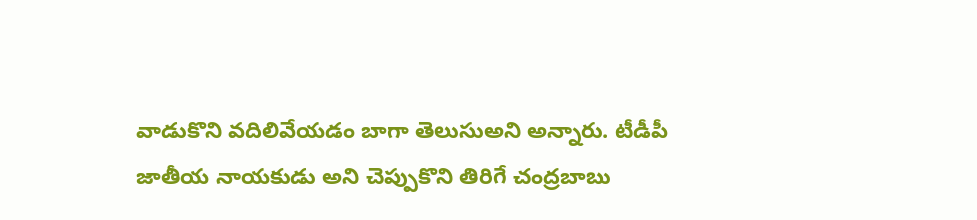వాడుకొని వదిలివేయడం బాగా తెలుసుఅని అన్నారు. టీడీపీ జాతీయ నాయకుడు అని చెప్పుకొని తిరిగే చంద్రబాబు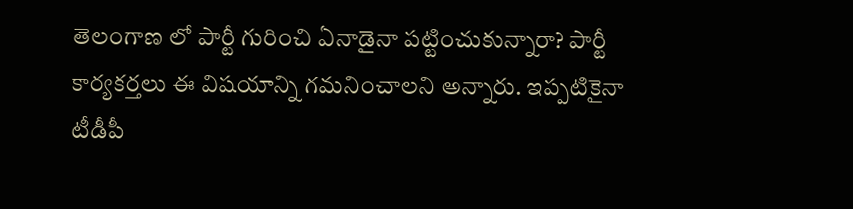తెలంగాణ లో పార్టీ గురించి ఏనాడైనా పట్టించుకున్నారా? పార్టీ కార్యకర్తలు ఈ విషయాన్ని గమనించాలని అన్నారు. ఇప్పటికైనా టీడీపీ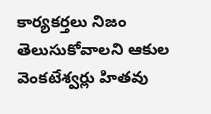కార్యకర్తలు నిజం తెలుసుకోవాలని ఆకుల వెంకటేశ్వర్లు హితవు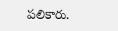పలికారు.